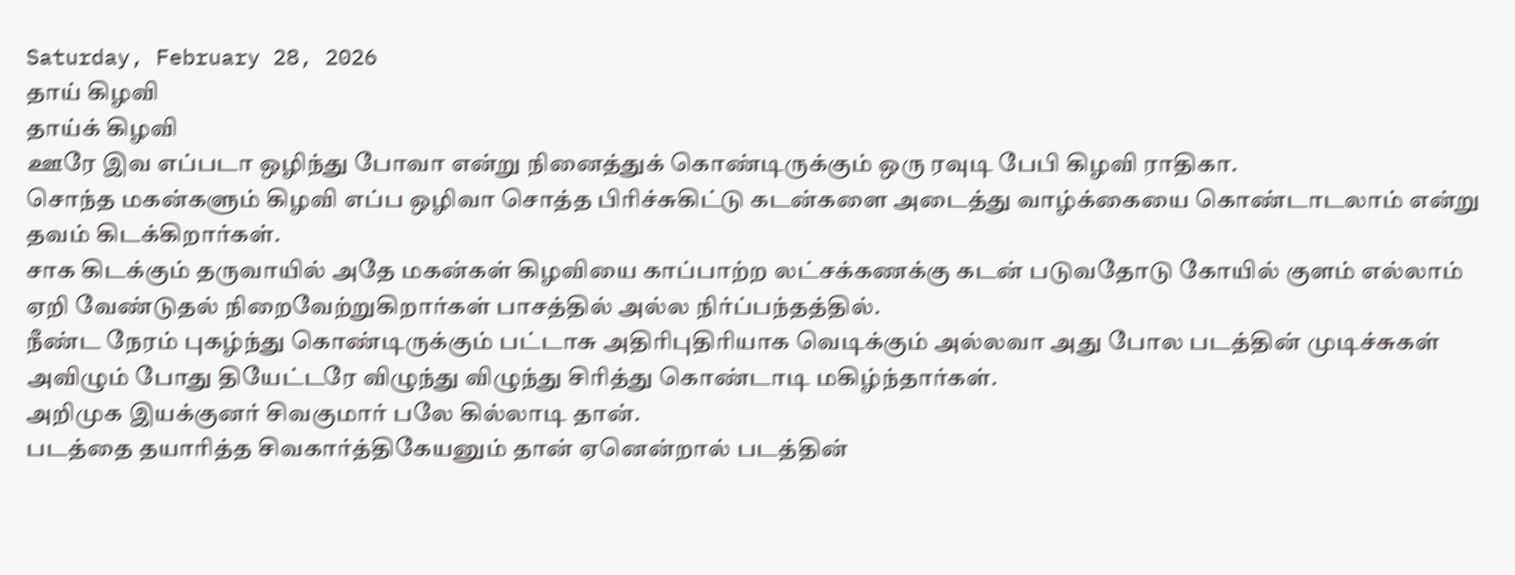Saturday, February 28, 2026
தாய் கிழவி
தாய்க் கிழவி
ஊரே இவ எப்படா ஒழிந்து போவா என்று நினைத்துக் கொண்டிருக்கும் ஒரு ரவுடி பேபி கிழவி ராதிகா.
சொந்த மகன்களும் கிழவி எப்ப ஒழிவா சொத்த பிரிச்சுகிட்டு கடன்களை அடைத்து வாழ்க்கையை கொண்டாடலாம் என்று தவம் கிடக்கிறார்கள்.
சாக கிடக்கும் தருவாயில் அதே மகன்கள் கிழவியை காப்பாற்ற லட்சக்கணக்கு கடன் படுவதோடு கோயில் குளம் எல்லாம் ஏறி வேண்டுதல் நிறைவேற்றுகிறார்கள் பாசத்தில் அல்ல நிர்ப்பந்தத்தில்.
நீண்ட நேரம் புகழ்ந்து கொண்டிருக்கும் பட்டாசு அதிரிபுதிரியாக வெடிக்கும் அல்லவா அது போல படத்தின் முடிச்சுகள் அவிழும் போது தியேட்டரே விழுந்து விழுந்து சிரித்து கொண்டாடி மகிழ்ந்தார்கள்.
அறிமுக இயக்குனர் சிவகுமார் பலே கில்லாடி தான்.
படத்தை தயாரித்த சிவகார்த்திகேயனும் தான் ஏனென்றால் படத்தின்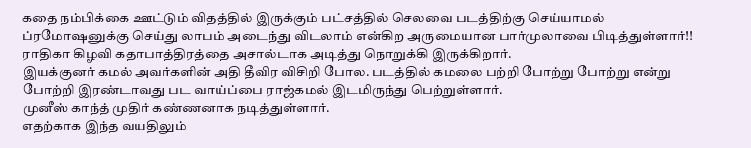கதை நம்பிக்கை ஊட்டும் விதத்தில் இருக்கும் பட்சத்தில் செலவை படத்திற்கு செய்யாமல் ப்ரமோஷனுக்கு செய்து லாபம் அடைந்து விடலாம் என்கிற அருமையான பார்முலாவை பிடித்துள்ளார்!!
ராதிகா கிழவி கதாபாத்திரத்தை அசால்டாக அடித்து நொறுக்கி இருக்கிறார்.
இயக்குனர் கமல் அவர்களின் அதி தீவிர விசிறி போல. படத்தில் கமலை பற்றி போற்று போற்று என்று போற்றி இரண்டாவது பட வாய்ப்பை ராஜ்கமல் இடமிருந்து பெற்றுள்ளார்.
முனீஸ் காந்த் முதிர் கண்ணனாக நடித்துள்ளார்.
எதற்காக இந்த வயதிலும்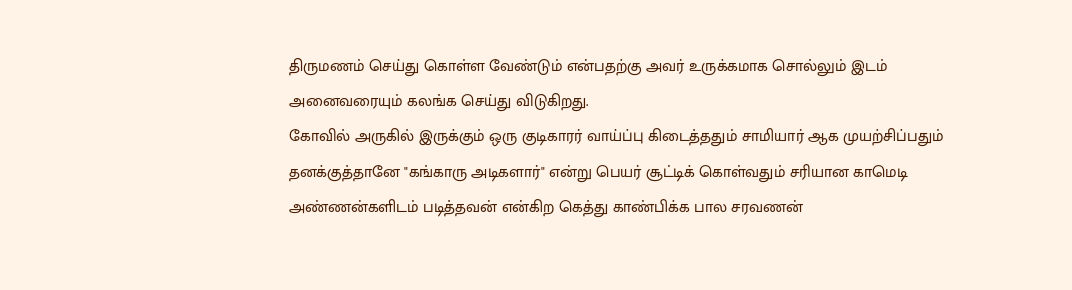திருமணம் செய்து கொள்ள வேண்டும் என்பதற்கு அவர் உருக்கமாக சொல்லும் இடம் அனைவரையும் கலங்க செய்து விடுகிறது.
கோவில் அருகில் இருக்கும் ஒரு குடிகாரர் வாய்ப்பு கிடைத்ததும் சாமியார் ஆக முயற்சிப்பதும் தனக்குத்தானே "கங்காரு அடிகளார்" என்று பெயர் சூட்டிக் கொள்வதும் சரியான காமெடி
அண்ணன்களிடம் படித்தவன் என்கிற கெத்து காண்பிக்க பால சரவணன்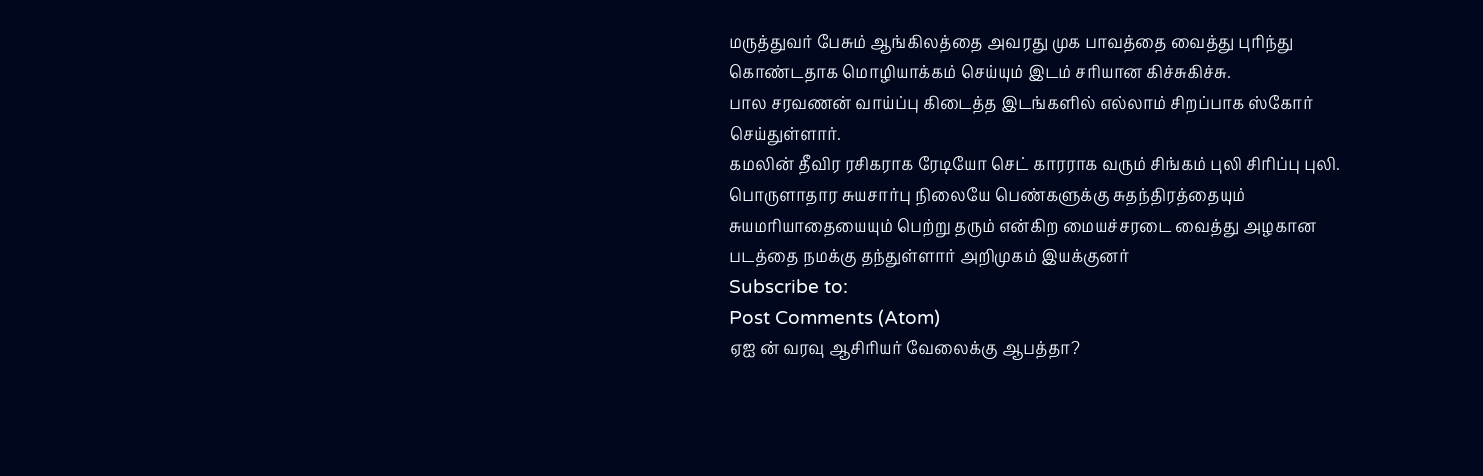மருத்துவர் பேசும் ஆங்கிலத்தை அவரது முக பாவத்தை வைத்து புரிந்து கொண்டதாக மொழியாக்கம் செய்யும் இடம் சரியான கிச்சுகிச்சு.
பால சரவணன் வாய்ப்பு கிடைத்த இடங்களில் எல்லாம் சிறப்பாக ஸ்கோர் செய்துள்ளார்.
கமலின் தீவிர ரசிகராக ரேடியோ செட் காரராக வரும் சிங்கம் புலி சிரிப்பு புலி.
பொருளாதார சுயசார்பு நிலையே பெண்களுக்கு சுதந்திரத்தையும் சுயமரியாதையையும் பெற்று தரும் என்கிற மையச்சரடை வைத்து அழகான படத்தை நமக்கு தந்துள்ளார் அறிமுகம் இயக்குனர்
Subscribe to:
Post Comments (Atom)
ஏஐ ன் வரவு ஆசிரியர் வேலைக்கு ஆபத்தா?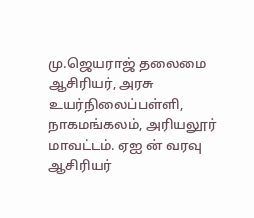மு.ஜெயராஜ் தலைமை ஆசிரியர், அரசு உயர்நிலைப்பள்ளி, நாகமங்கலம், அரியலூர் மாவட்டம். ஏஐ ன் வரவு ஆசிரியர்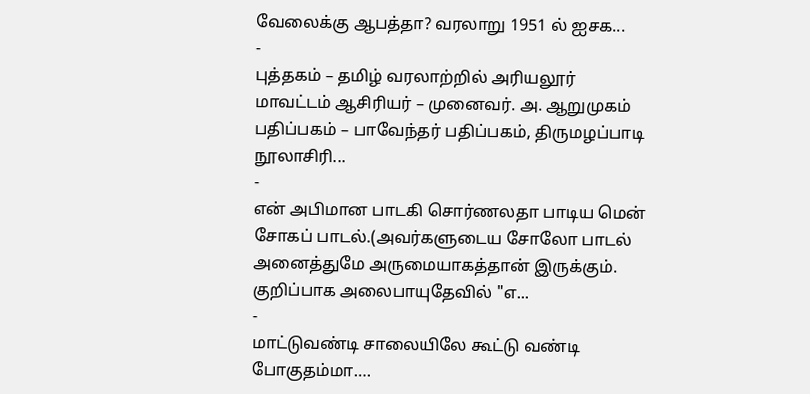வேலைக்கு ஆபத்தா? வரலாறு 1951 ல் ஐசக...
-
புத்தகம் – தமிழ் வரலாற்றில் அரியலூர் மாவட்டம் ஆசிரியர் – முனைவர். அ. ஆறுமுகம் பதிப்பகம் – பாவேந்தர் பதிப்பகம், திருமழப்பாடி நூலாசிரி...
-
என் அபிமான பாடகி சொர்ணலதா பாடிய மென் சோகப் பாடல்.(அவர்களுடைய சோலோ பாடல் அனைத்துமே அருமையாகத்தான் இருக்கும். குறிப்பாக அலைபாயுதேவில் "எ...
-
மாட்டுவண்டி சாலையிலே கூட்டு வண்டி போகுதம்மா….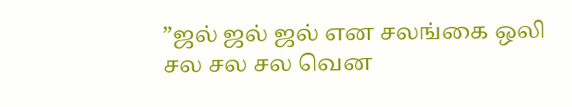”ஜல் ஜல் ஜல் என சலங்கை ஒலி சல சல சல வென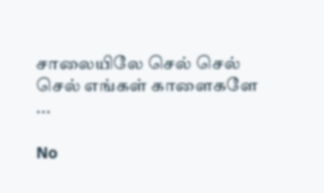சாலையிலே செல் செல் செல் எங்கள் காளைகளே ...

No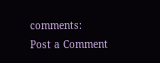comments:
Post a Comment